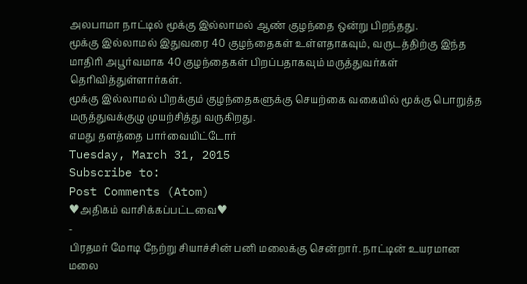அலபாமா நாட்டில் மூக்கு இல்லாமல் ஆண் குழந்தை ஒன்று பிறந்தது.
மூக்கு இல்லாமல் இதுவரை 40 குழந்தைகள் உள்ளதாகவும், வருடத்திற்கு இந்த மாதிரி அபூர்வமாக 40 குழந்தைகள் பிறப்பதாகவும் மருத்துவர்கள் தெரிவித்துள்ளார்கள்.
மூக்கு இல்லாமல் பிறக்கும் குழந்தைகளுக்கு செயற்கை வகையில் மூக்கு பொறுத்த மருத்துவக்குழு முயற்சித்து வருகிறது.
எமது தளத்தை பார்வையிட்டோர்
Tuesday, March 31, 2015
Subscribe to:
Post Comments (Atom)
♥அதிகம் வாசிக்கப்பட்டவை♥
-
பிரதமர் மோடி நேற்று சியாச்சின் பனி மலைக்கு சென்றார். நாட்டின் உயரமான மலை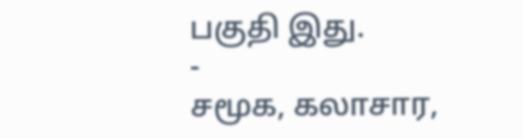பகுதி இது.
-
சமூக, கலாசார,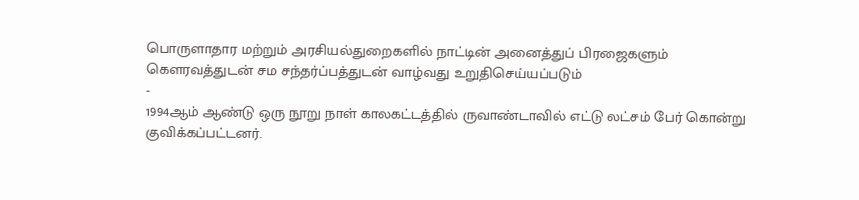பொருளாதார மற்றும் அரசியல்துறைகளில் நாட்டின் அனைத்துப் பிரஜைகளும் கௌரவத்துடன் சம சந்தர்ப்பத்துடன் வாழ்வது உறுதிசெய்யப்படும்
-
1994ஆம் ஆண்டு ஒரு நூறு நாள் காலகட்டத்தில் ருவாண்டாவில் எட்டு லட்சம் பேர் கொன்று குவிக்கப்பட்டனர்.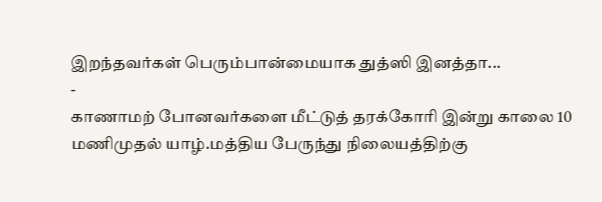இறந்தவர்கள் பெரும்பான்மையாக துத்ஸி இனத்தா...
-
காணாமற் போனவர்களை மீட்டுத் தரக்கோரி இன்று காலை 10 மணிமுதல் யாழ்.மத்திய பேருந்து நிலையத்திற்கு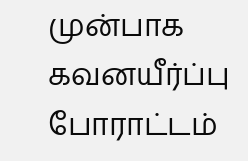முன்பாக கவனயீர்ப்பு போராட்டம்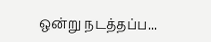ஒன்று நடத்தப்ப...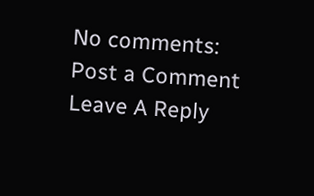No comments:
Post a Comment
Leave A Reply